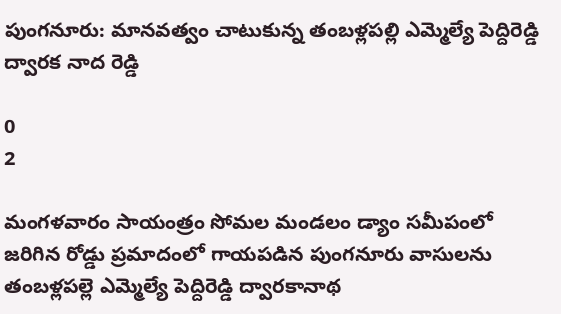పుంగనూరు: మానవత్వం చాటుకున్న తంబళ్లపల్లి ఎమ్మెల్యే పెద్దిరెడ్డి ద్వారక నాద రెడ్డి

0
2

మంగళవారం సాయంత్రం సోమల మండలం డ్యాం సమీపంలో జరిగిన రోడ్డు ప్రమాదంలో గాయపడిన పుంగనూరు వాసులను తంబళ్లపల్లె ఎమ్మెల్యే పెద్దిరెడ్డి ద్వారకానాథ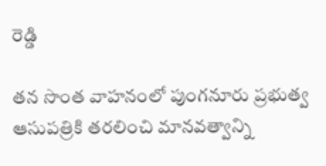రెడ్డి

తన సొంత వాహనంలో పుంగనూరు ప్రభుత్వ ఆసుపత్రికి తరలించి మానవత్వాన్ని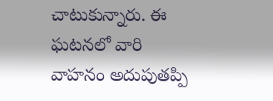చాటుకున్నారు. ఈ ఘటనలో వారి వాహనం అదుపుతప్పి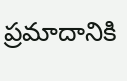ప్రమాదానికి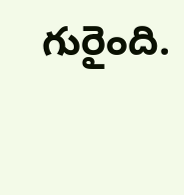గురైంది.